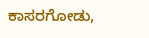ಕಾಸರಗೋಡು,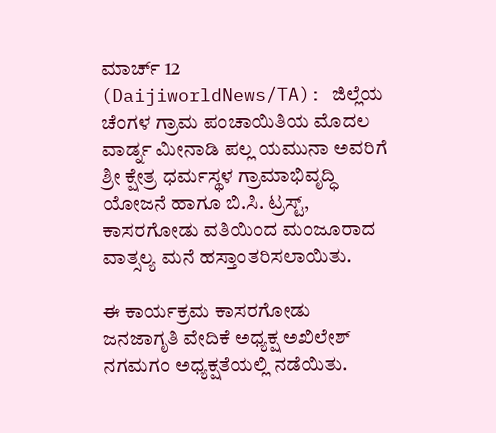ಮಾರ್ಚ್ 12 (DaijiworldNews/TA): ಜಿಲ್ಲೆಯ ಚೆಂಗಳ ಗ್ರಾಮ ಪಂಚಾಯಿತಿಯ ಮೊದಲ ವಾರ್ಡ್ನ ಮೀನಾಡಿ ಪಲ್ಲ ಯಮುನಾ ಅವರಿಗೆ ಶ್ರೀ ಕ್ಷೇತ್ರ ಧರ್ಮಸ್ಥಳ ಗ್ರಾಮಾಭಿವೃದ್ಧಿ ಯೋಜನೆ ಹಾಗೂ ಬಿ.ಸಿ. ಟ್ರಸ್ಟ್, ಕಾಸರಗೋಡು ವತಿಯಿಂದ ಮಂಜೂರಾದ ವಾತ್ಸಲ್ಯ ಮನೆ ಹಸ್ತಾಂತರಿಸಲಾಯಿತು.

ಈ ಕಾರ್ಯಕ್ರಮ ಕಾಸರಗೋಡು ಜನಜಾಗೃತಿ ವೇದಿಕೆ ಅಧ್ಯಕ್ಷ ಅಖಿಲೇಶ್ ನಗಮಗಂ ಅಧ್ಯಕ್ಷತೆಯಲ್ಲಿ ನಡೆಯಿತು.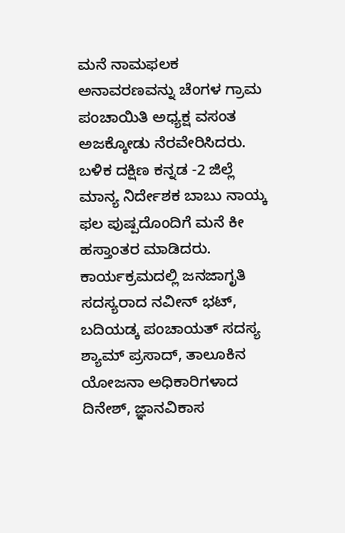ಮನೆ ನಾಮಫಲಕ ಅನಾವರಣವನ್ನು ಚೆಂಗಳ ಗ್ರಾಮ ಪಂಚಾಯಿತಿ ಅಧ್ಯಕ್ಷ ವಸಂತ ಅಜಕ್ಕೋಡು ನೆರವೇರಿಸಿದರು. ಬಳಿಕ ದಕ್ಷಿಣ ಕನ್ನಡ -2 ಜಿಲ್ಲೆ ಮಾನ್ಯ ನಿರ್ದೇಶಕ ಬಾಬು ನಾಯ್ಕ ಫಲ ಪುಷ್ಪದೊಂದಿಗೆ ಮನೆ ಕೀ ಹಸ್ತಾಂತರ ಮಾಡಿದರು.
ಕಾರ್ಯಕ್ರಮದಲ್ಲಿ ಜನಜಾಗೃತಿ ಸದಸ್ಯರಾದ ನವೀನ್ ಭಟ್, ಬದಿಯಡ್ಕ ಪಂಚಾಯತ್ ಸದಸ್ಯ ಶ್ಯಾಮ್ ಪ್ರಸಾದ್, ತಾಲೂಕಿನ ಯೋಜನಾ ಅಧಿಕಾರಿಗಳಾದ ದಿನೇಶ್, ಜ್ಞಾನವಿಕಾಸ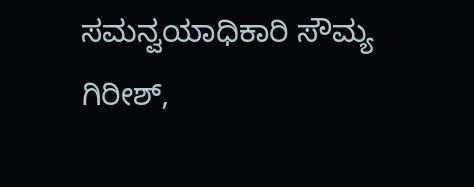ಸಮನ್ವಯಾಧಿಕಾರಿ ಸೌಮ್ಯ ಗಿರೀಶ್,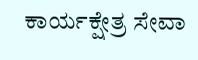ಕಾರ್ಯಕ್ಷೇತ್ರ ಸೇವಾ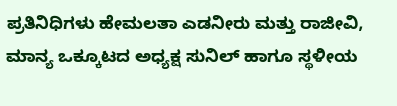ಪ್ರತಿನಿಧಿಗಳು ಹೇಮಲತಾ ಎಡನೀರು ಮತ್ತು ರಾಜೀವಿ, ಮಾನ್ಯ ಒಕ್ಕೂಟದ ಅಧ್ಯಕ್ಷ ಸುನಿಲ್ ಹಾಗೂ ಸ್ಥಳೀಯ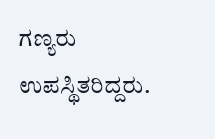ಗಣ್ಯರು ಉಪಸ್ಥಿತರಿದ್ದರು.